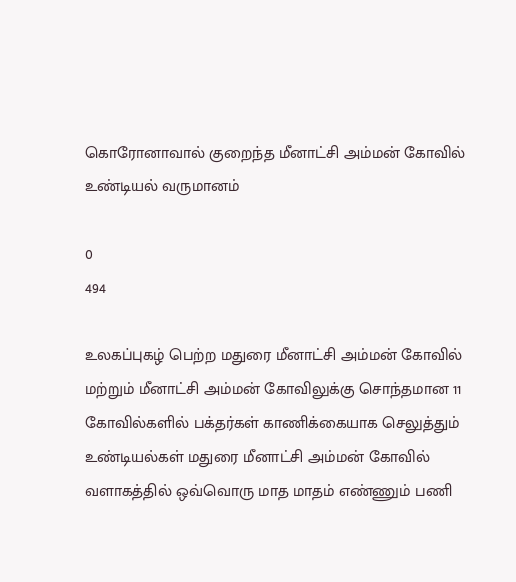கொரோனாவால் குறைந்த மீனாட்சி அம்மன் கோவில் உண்டியல் வருமானம்

0
494

உலகப்புகழ் பெற்ற மதுரை மீனாட்சி அம்மன் கோவில் மற்றும் மீனாட்சி அம்மன் கோவிலுக்கு சொந்தமான 11 கோவில்களில் பக்தர்கள் காணிக்கையாக செலுத்தும் உண்டியல்கள் மதுரை மீனாட்சி அம்மன் கோவில் வளாகத்தில் ஒவ்வொரு மாத மாதம் எண்ணும் பணி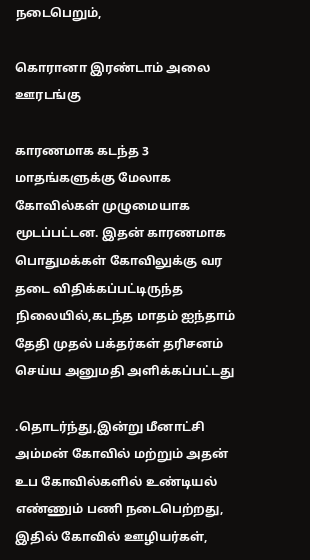நடைபெறும்,

கொரானா இரண்டாம் அலை ஊரடங்கு

காரணமாக கடந்த 3 மாதங்களுக்கு மேலாக கோவில்கள் முழுமையாக மூடப்பட்டன. இதன் காரணமாக பொதுமக்கள் கோவிலுக்கு வர தடை விதிக்கப்பட்டிருந்த நிலையில்,கடந்த மாதம் ஐந்தாம் தேதி முதல் பக்தர்கள் தரிசனம் செய்ய அனுமதி அளிக்கப்பட்டது

.தொடர்ந்து,இன்று மீனாட்சி அம்மன் கோவில் மற்றும் அதன் உப கோவில்களில் உண்டியல் எண்ணும் பணி நடைபெற்றது, இதில் கோவில் ஊழியர்கள்,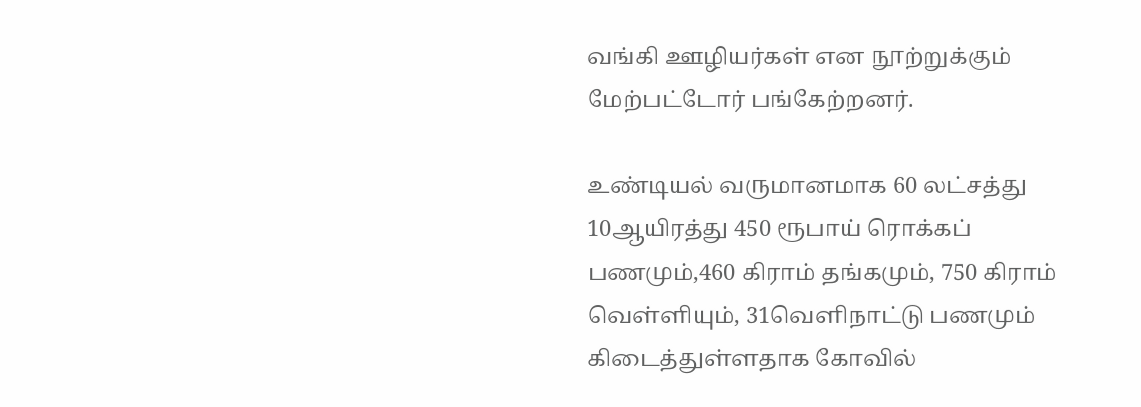வங்கி ஊழியர்கள் என நூற்றுக்கும் மேற்பட்டோர் பங்கேற்றனர்.

உண்டியல் வருமானமாக 60 லட்சத்து 10ஆயிரத்து 450 ரூபாய் ரொக்கப் பணமும்,460 கிராம் தங்கமும், 750 கிராம் வெள்ளியும், 31வெளிநாட்டு பணமும் கிடைத்துள்ளதாக கோவில்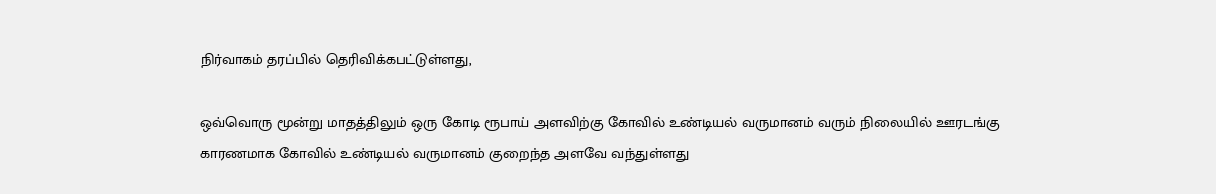நிர்வாகம் தரப்பில் தெரிவிக்கபட்டுள்ளது,

ஒவ்வொரு மூன்று மாதத்திலும் ஒரு கோடி ரூபாய் அளவிற்கு கோவில் உண்டியல் வருமானம் வரும் நிலையில் ஊரடங்கு காரணமாக கோவில் உண்டியல் வருமானம் குறைந்த அளவே வந்துள்ளது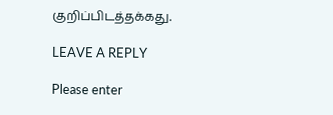குறிப்பிடத்தக்கது.

LEAVE A REPLY

Please enter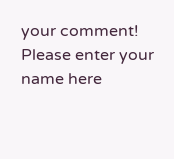your comment!
Please enter your name here